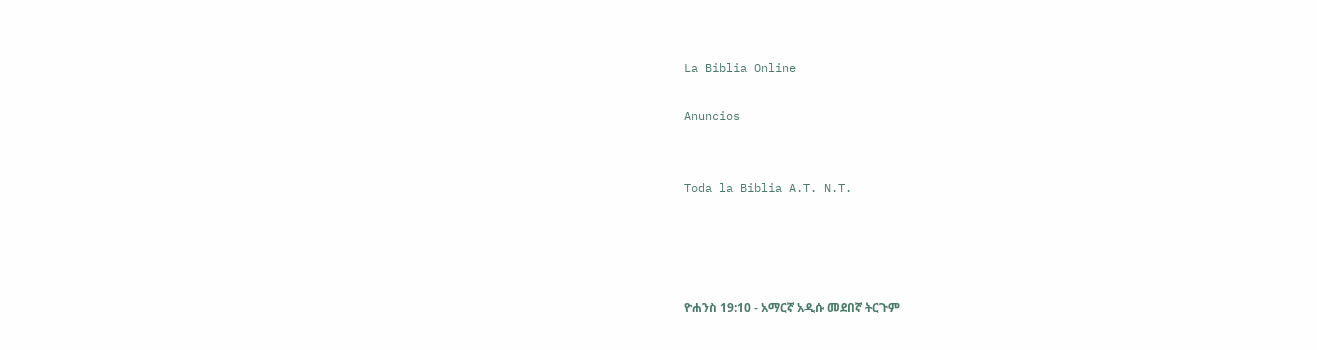La Biblia Online

Anuncios


Toda la Biblia A.T. N.T.




ዮሐንስ 19:10 - አማርኛ አዲሱ መደበኛ ትርጉም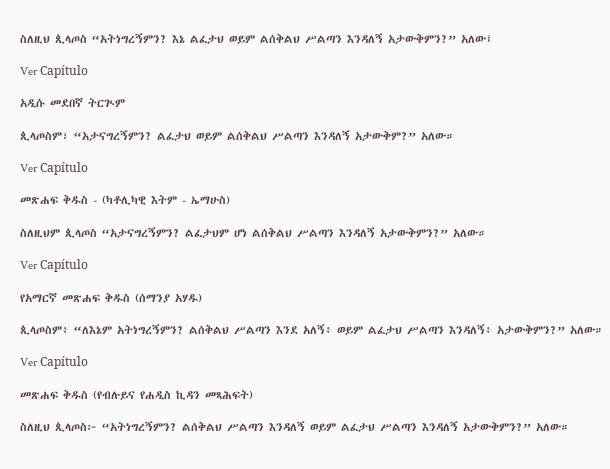ስለዚህ ጲላጦስ “አትነግረኝምን? እኔ ልፈታህ ወይም ልሰቅልህ ሥልጣን እንዳለኝ አታውቅምን?” አለው፤

Ver Capítulo

አዲሱ መደበኛ ትርጒም

ጲላጦስም፣ “አታናግረኝምን? ልፈታህ ወይም ልሰቅልህ ሥልጣን እንዳለኝ አታውቅም?” አለው።

Ver Capítulo

መጽሐፍ ቅዱስ - (ካቶሊካዊ እትም - ኤማሁስ)

ስለዚህም ጲላጦስ “አታናግረኝምን? ልፈታህም ሆነ ልሰቅልህ ሥልጣን እንዳለኝ አታውቅምን?” አለው።

Ver Capítulo

የአማርኛ መጽሐፍ ቅዱስ (ሰማንያ አሃዱ)

ጲላጦስም፥ “ለእኔም አትነግረኝምን? ልሰቅልህ ሥልጣን እንደ አለኝ፥ ወይም ልፈታህ ሥልጣን እንዳለኝ፥ አታውቅምን?” አለው።

Ver Capítulo

መጽሐፍ ቅዱስ (የብሉይና የሐዲስ ኪዳን መጻሕፍት)

ስለዚህ ጲላጦስ፦ “አትነግረኝምን? ልሰቅልህ ሥልጣን እንዳለኝ ወይም ልፈታህ ሥልጣን እንዳለኝ አታውቅምን?” አለው።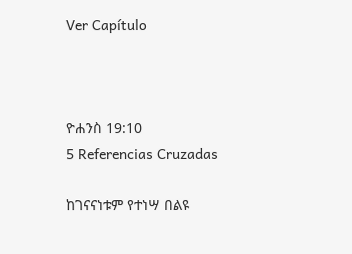Ver Capítulo



ዮሐንስ 19:10
5 Referencias Cruzadas

ከገናናነቱም የተነሣ በልዩ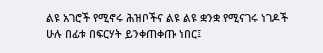ልዩ አገሮች የሚኖሩ ሕዝቦችና ልዩ ልዩ ቋንቋ የሚናገሩ ነገዶች ሁሉ በፊቱ በፍርሃት ይንቀጠቀጡ ነበር፤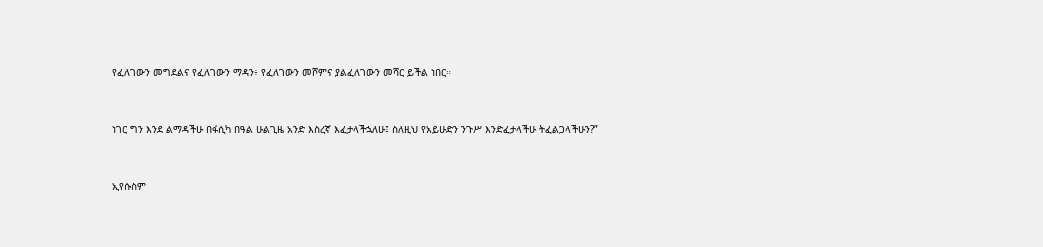የፈለገውን መግደልና የፈለገውን ማዳን፥ የፈለገውን መሾምና ያልፈለገውን መሻር ይችል ነበር።


ነገር ግን እንደ ልማዳችሁ በፋሲካ በዓል ሁልጊዜ አንድ እስረኛ እፈታላችኋለሁ፤ ስለዚህ የአይሁድን ንጉሥ እንድፈታላችሁ ትፈልጋላችሁን?”


ኢየሱስም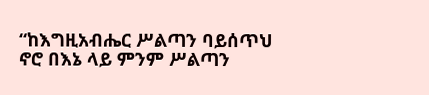“ከእግዚአብሔር ሥልጣን ባይሰጥህ ኖሮ በእኔ ላይ ምንም ሥልጣን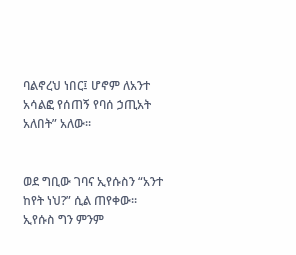ባልኖረህ ነበር፤ ሆኖም ለአንተ አሳልፎ የሰጠኝ የባሰ ኃጢአት አለበት” አለው።


ወደ ግቢው ገባና ኢየሱስን “አንተ ከየት ነህ?” ሲል ጠየቀው። ኢየሱስ ግን ምንም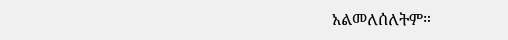አልመለሰለትም።